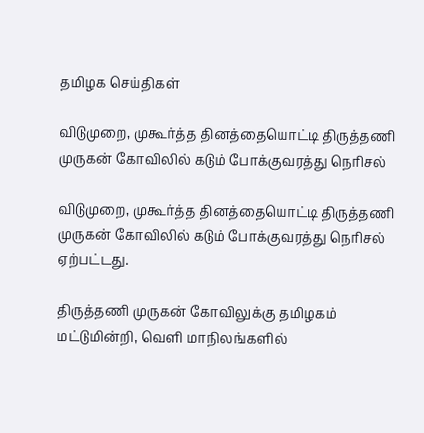தமிழக செய்திகள்

விடுமுறை, முகூர்த்த தினத்தையொட்டி திருத்தணி முருகன் கோவிலில் கடும் போக்குவரத்து நெரிசல்

விடுமுறை, முகூர்த்த தினத்தையொட்டி திருத்தணி முருகன் கோவிலில் கடும் போக்குவரத்து நெரிசல் ஏற்பட்டது.

திருத்தணி முருகன் கோவிலுக்கு தமிழகம் மட்டுமின்றி, வெளி மாநிலங்களில்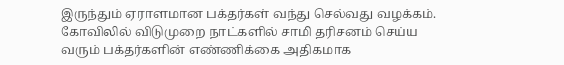இருந்தும் ஏராளமான பக்தர்கள் வந்து செல்வது வழக்கம். கோவிலில் விடுமுறை நாட்களில் சாமி தரிசனம் செய்ய வரும் பக்தர்களின் எண்ணிக்கை அதிகமாக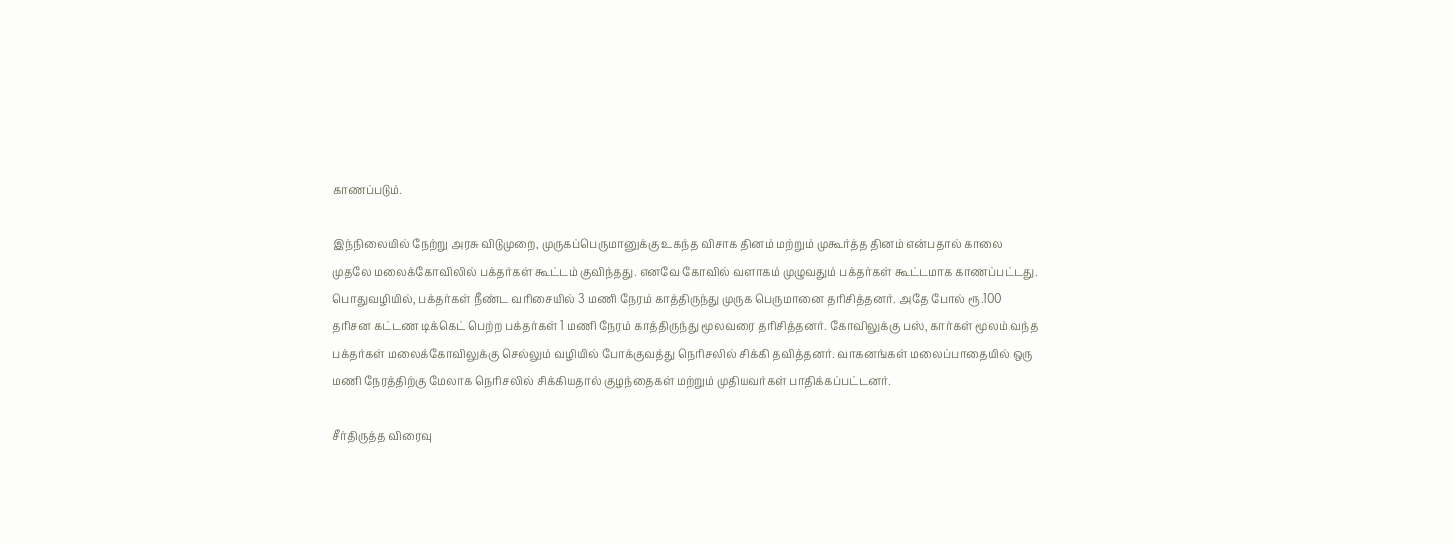காணப்படும்.

இந்நிலையில் நேற்று அரசு விடுமுறை, முருகப்பெருமானுக்கு உகந்த விசாக தினம் மற்றும் முகூர்த்த தினம் என்பதால் காலை முதலே மலைக்கோவிலில் பக்தர்கள் கூட்டம் குவிந்தது. எனவே கோவில் வளாகம் முழுவதும் பக்தர்கள் கூட்டமாக காணப்பட்டது. பொதுவழியில், பக்தர்கள் நீண்ட வரிசையில் 3 மணி நேரம் காத்திருந்து முருக பெருமானை தரிசித்தனர். அதே போல் ரூ.100 தரிசன கட்டண டிக்கெட் பெற்ற பக்தர்கள் 1 மணி நேரம் காத்திருந்து மூலவரை தரிசித்தனர். கோவிலுக்கு பஸ், கார்கள் மூலம் வந்த பக்தர்கள் மலைக்கோவிலுக்கு செல்லும் வழியில் போக்குவத்து நெரிசலில் சிக்கி தவித்தனர். வாகனங்கள் மலைப்பாதையில் ஒரு மணி நேரத்திற்கு மேலாக நெரிசலில் சிக்கியதால் குழந்தைகள் மற்றும் முதியவர்கள் பாதிக்கப்பட்டனர்.

சீர்திருத்த விரைவு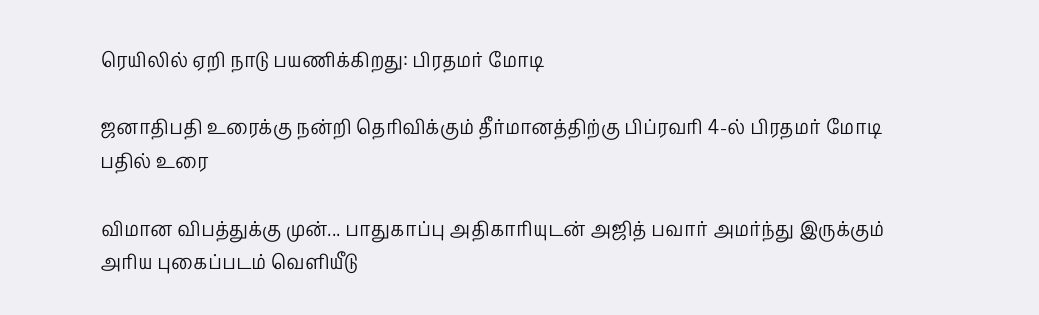ரெயிலில் ஏறி நாடு பயணிக்கிறது: பிரதமர் மோடி

ஜனாதிபதி உரைக்கு நன்றி தெரிவிக்கும் தீர்மானத்திற்கு பிப்ரவரி 4-ல் பிரதமர் மோடி பதில் உரை

விமான விபத்துக்கு முன்... பாதுகாப்பு அதிகாரியுடன் அஜித் பவார் அமர்ந்து இருக்கும் அரிய புகைப்படம் வெளியீடு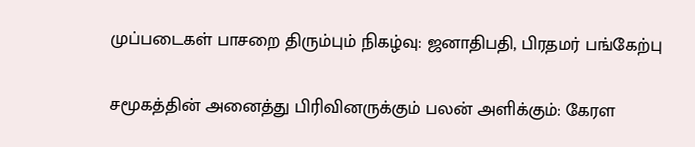முப்படைகள் பாசறை திரும்பும் நிகழ்வு: ஜனாதிபதி, பிரதமர் பங்கேற்பு

சமூகத்தின் அனைத்து பிரிவினருக்கும் பலன் அளிக்கும்: கேரள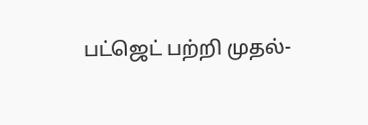பட்ஜெட் பற்றி முதல்-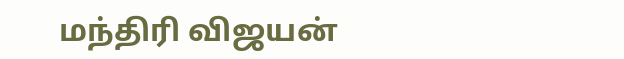மந்திரி விஜயன்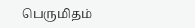பெருமிதம்